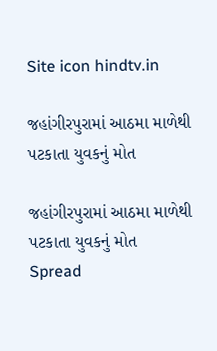Site icon hindtv.in

જહાંગીરપુરામાં આઠમા માળેથી પટકાતા યુવકનું મોત

જહાંગીરપુરામાં આઠમા માળેથી પટકાતા યુવકનું મોત
Spread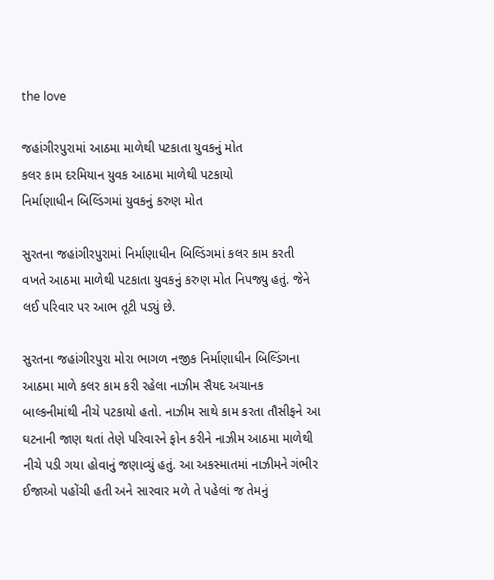the love

જહાંગીરપુરામાં આઠમા માળેથી પટકાતા યુવકનું મોત
કલર કામ દરમિયાન યુવક આઠમા માળેથી પટકાયો
નિર્માણાધીન બિલ્ડિંગમાં યુવકનું કરુણ મોત

સુરતના જહાંગીરપુરામાં નિર્માણાધીન બિલ્ડિંગમાં કલર કામ કરતી વખતે આઠમા માળેથી પટકાતા યુવકનું કરુણ મોત નિપજ્યુ હતું. જેને લઈ પરિવાર પર આભ તૂટી પડ્યું છે.

સુરતના જહાંગીરપુરા મોરા ભાગળ નજીક નિર્માણાધીન બિલ્ડિંગના આઠમા માળે કલર કામ કરી રહેલા નાઝીમ સૈયદ અચાનક બાલ્કનીમાંથી નીચે પટકાયો હતો. નાઝીમ સાથે કામ કરતા તૌસીફને આ ઘટનાની જાણ થતાં તેણે પરિવારને ફોન કરીને નાઝીમ આઠમા માળેથી નીચે પડી ગયા હોવાનું જણાવ્યું હતું. આ અકસ્માતમાં નાઝીમને ગંભીર ઈજાઓ પહોંચી હતી અને સારવાર મળે તે પહેલાં જ તેમનું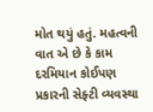મોત થયું હતું. મહત્વની વાત એ છે કે કામ દરમિયાન કોઈપણ પ્રકારની સેફ્ટી વ્યવસ્થા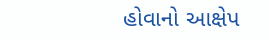હોવાનો આક્ષેપ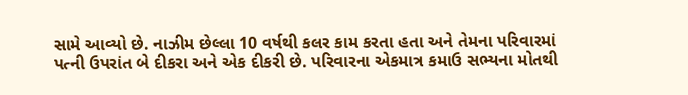સામે આવ્યો છે. નાઝીમ છેલ્લા 10 વર્ષથી કલર કામ કરતા હતા અને તેમના પરિવારમાં પત્ની ઉપરાંત બે દીકરા અને એક દીકરી છે. પરિવારના એકમાત્ર કમાઉ સભ્યના મોતથી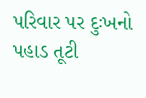પરિવાર પર દુઃખનો પહાડ તૂટી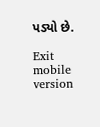પડ્યો છે.

Exit mobile version